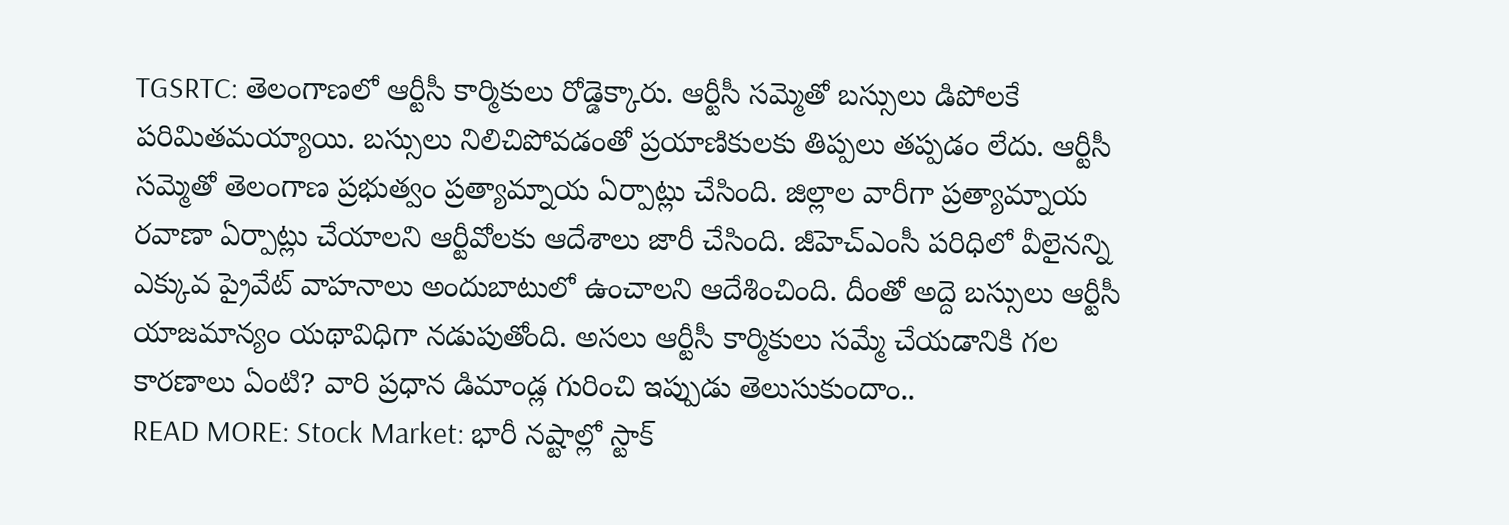TGSRTC: తెలంగాణలో ఆర్టీసీ కార్మికులు రోడ్డెక్కారు. ఆర్టీసీ సమ్మెతో బస్సులు డిపోలకే పరిమితమయ్యాయి. బస్సులు నిలిచిపోవడంతో ప్రయాణికులకు తిప్పలు తప్పడం లేదు. ఆర్టీసీ సమ్మెతో తెలంగాణ ప్రభుత్వం ప్రత్యామ్నాయ ఏర్పాట్లు చేసింది. జిల్లాల వారీగా ప్రత్యామ్నాయ రవాణా ఏర్పాట్లు చేయాలని ఆర్టీవోలకు ఆదేశాలు జారీ చేసింది. జీహెచ్ఎంసీ పరిధిలో వీలైనన్ని ఎక్కువ ప్రైవేట్ వాహనాలు అందుబాటులో ఉంచాలని ఆదేశించింది. దీంతో అద్దె బస్సులు ఆర్టీసీ యాజమాన్యం యథావిధిగా నడుపుతోంది. అసలు ఆర్టీసీ కార్మికులు సమ్మే చేయడానికి గల కారణాలు ఏంటి? వారి ప్రధాన డిమాండ్ల గురించి ఇప్పుడు తెలుసుకుందాం..
READ MORE: Stock Market: భారీ నష్టాల్లో స్టాక్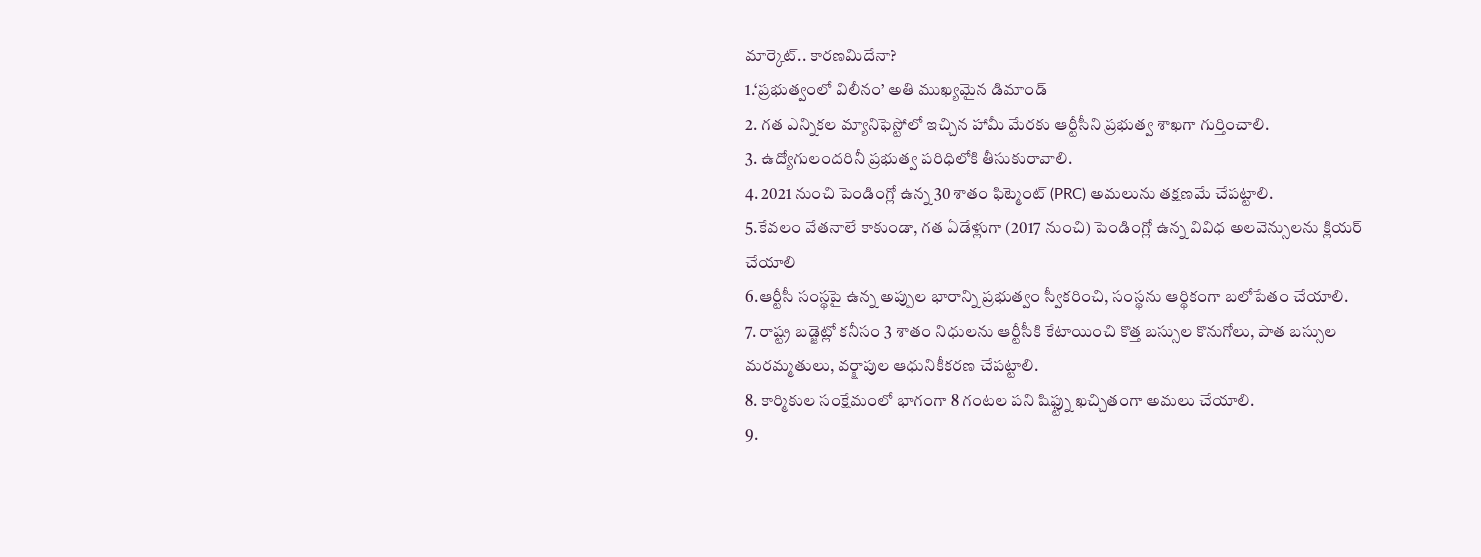మార్కెట్.. కారణమిదేనా?
1.‘ప్రభుత్వంలో విలీనం’ అతి ముఖ్యమైన డిమాండ్
2. గత ఎన్నికల మ్యానిఫెస్టోలో ఇచ్చిన హామీ మేరకు ఆర్టీసీని ప్రభుత్వ శాఖగా గుర్తించాలి.
3. ఉద్యోగులందరినీ ప్రభుత్వ పరిధిలోకి తీసుకురావాలి.
4. 2021 నుంచి పెండింగ్లో ఉన్న 30 శాతం ఫిట్మెంట్ (PRC) అమలును తక్షణమే చేపట్టాలి.
5.కేవలం వేతనాలే కాకుండా, గత ఏడేళ్లుగా (2017 నుంచి) పెండింగ్లో ఉన్న వివిధ అలవెన్సులను క్లియర్ చేయాలి
6.ఆర్టీసీ సంస్థపై ఉన్న అప్పుల భారాన్ని ప్రభుత్వం స్వీకరించి, సంస్థను ఆర్థికంగా బలోపేతం చేయాలి.
7. రాష్ట్ర బడ్జెట్లో కనీసం 3 శాతం నిధులను ఆర్టీసీకి కేటాయించి కొత్త బస్సుల కొనుగోలు, పాత బస్సుల మరమ్మతులు, వర్క్షాపుల ఆధునికీకరణ చేపట్టాలి.
8. కార్మికుల సంక్షేమంలో భాగంగా 8 గంటల పని షిఫ్ట్ను ఖచ్చితంగా అమలు చేయాలి.
9.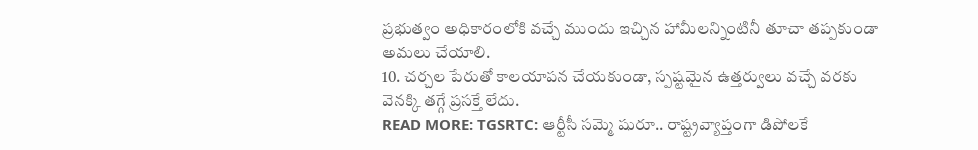ప్రభుత్వం అధికారంలోకి వచ్చే ముందు ఇచ్చిన హామీలన్నింటినీ తూచా తప్పకుండా అమలు చేయాలి.
10. చర్చల పేరుతో కాలయాపన చేయకుండా, స్పష్టమైన ఉత్తర్వులు వచ్చే వరకు వెనక్కి తగ్గే ప్రసక్తే లేదు.
READ MORE: TGSRTC: ఆర్టీసీ సమ్మె షురూ.. రాష్ట్రవ్యాప్తంగా డిపోలకే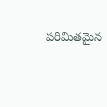పరిమితమైన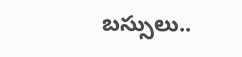బస్సులు..